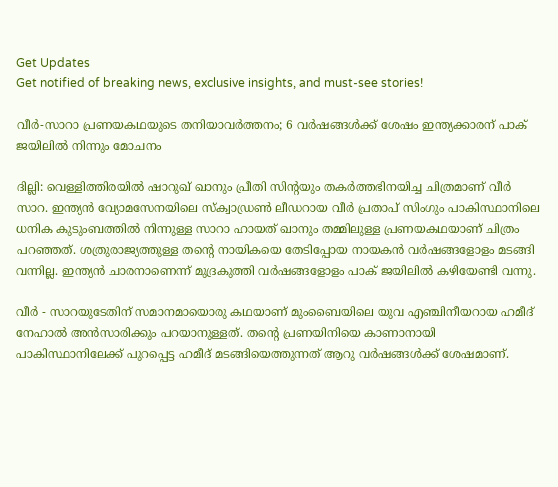Get Updates
Get notified of breaking news, exclusive insights, and must-see stories!

വീർ-സാറാ പ്രണയകഥയുടെ തനിയാവർത്തനം; 6 വർഷങ്ങൾക്ക് ശേഷം ഇന്ത്യക്കാരന് പാക് ജയിലിൽ നിന്നും മോചനം

ദില്ലി: വെള്ളിത്തിരയിൽ ഷാറുഖ് ഖാനും പ്രീതി സിന്റയും തകർത്തഭിനയിച്ച ചിത്രമാണ് വീർ സാറ. ഇന്ത്യൻ വ്യോമസേനയിലെ സ്ക്വാഡ്രൺ ലീഡറായ വീർ പ്രതാപ് സിംഗും പാകിസ്ഥാനിലെ ധനിക കുടുംബത്തിൽ നിന്നുള്ള സാറാ ഹായത് ഖാനും തമ്മിലുള്ള പ്രണയകഥയാണ് ചിത്രം പറഞ്ഞത്. ശത്രുരാജ്യത്തുള്ള തന്റെ നായികയെ തേടിപ്പോയ നായകൻ വർഷങ്ങളോളം മടങ്ങി വന്നില്ല. ഇന്ത്യൻ ചാരനാണെന്ന് മുദ്രകുത്തി വർഷങ്ങളോളം പാക് ജയിലിൽ കഴിയേണ്ടി വന്നു.

വീർ - സാറയുടേതിന് സമാനമായൊരു കഥയാണ് മുംബൈയിലെ യുവ എഞ്ചിനീയറായ ഹമീദ് നേഹാൽ അൻസാരിക്കും പറയാനുള്ളത്. തന്റെ പ്രണയിനിയെ കാണാനായി പാകിസ്ഥാനിലേക്ക് പുറപ്പെട്ട ഹമീദ് മടങ്ങിയെത്തുന്നത് ആറു വർഷങ്ങൾക്ക് ശേഷമാണ്.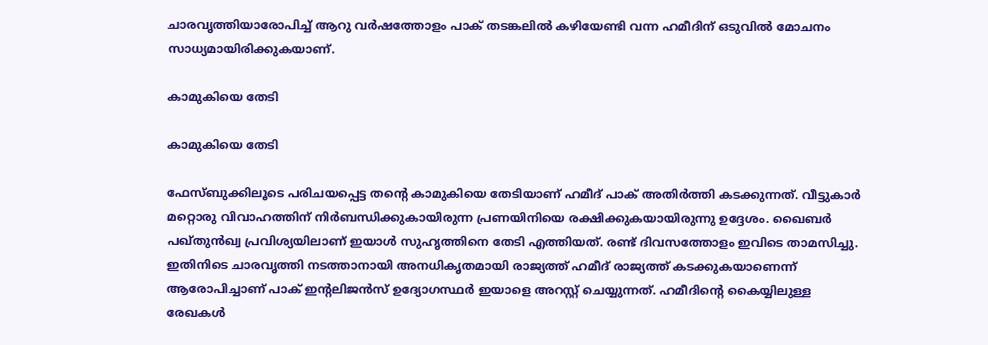ചാരവൃത്തിയാരോപിച്ച് ആറു വർഷത്തോളം പാക് തടങ്കലിൽ കഴിയേണ്ടി വന്ന ഹമീദിന് ഒടുവിൽ മോചനം സാധ്യമായിരിക്കുകയാണ്.

കാമുകിയെ തേടി

കാമുകിയെ തേടി

ഫേസ്ബുക്കിലൂടെ പരിചയപ്പെട്ട തന്റെ കാമുകിയെ തേടിയാണ് ഹമീദ് പാക് അതിർത്തി കടക്കുന്നത്. വീട്ടുകാർ മറ്റൊരു വിവാഹത്തിന് നിർബന്ധിക്കുകായിരുന്ന പ്രണയിനിയെ രക്ഷിക്കുകയായിരുന്നു ഉദ്ദേശം. ഖൈബര്‍ പഖ്തുന്‍ഖ്വ പ്രവിശ്യയിലാണ് ഇയാള്‍ സുഹൃത്തിനെ തേടി എത്തിയത്. രണ്ട് ദിവസത്തോളം ഇവിടെ താമസിച്ചു. ഇതിനിടെ ചാരവൃത്തി നടത്താനായി അനധികൃതമായി രാജ്യത്ത് ഹമീദ് രാജ്യത്ത് കടക്കുകയാണെന്ന് ആരോപിച്ചാണ് പാക് ഇന്റലിജൻസ് ഉദ്യോഗസ്ഥർ ഇയാളെ അറസ്റ്റ് ചെയ്യുന്നത്. ഹമീദിന്റെ കൈയ്യിലുള്ള രേഖകൾ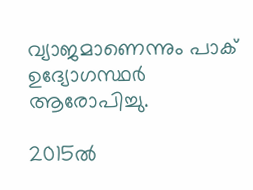വ്യാജമാണെന്നും പാക് ഉദ്യോഗസ്ഥർ ആരോപിച്ചു.

2015ൽ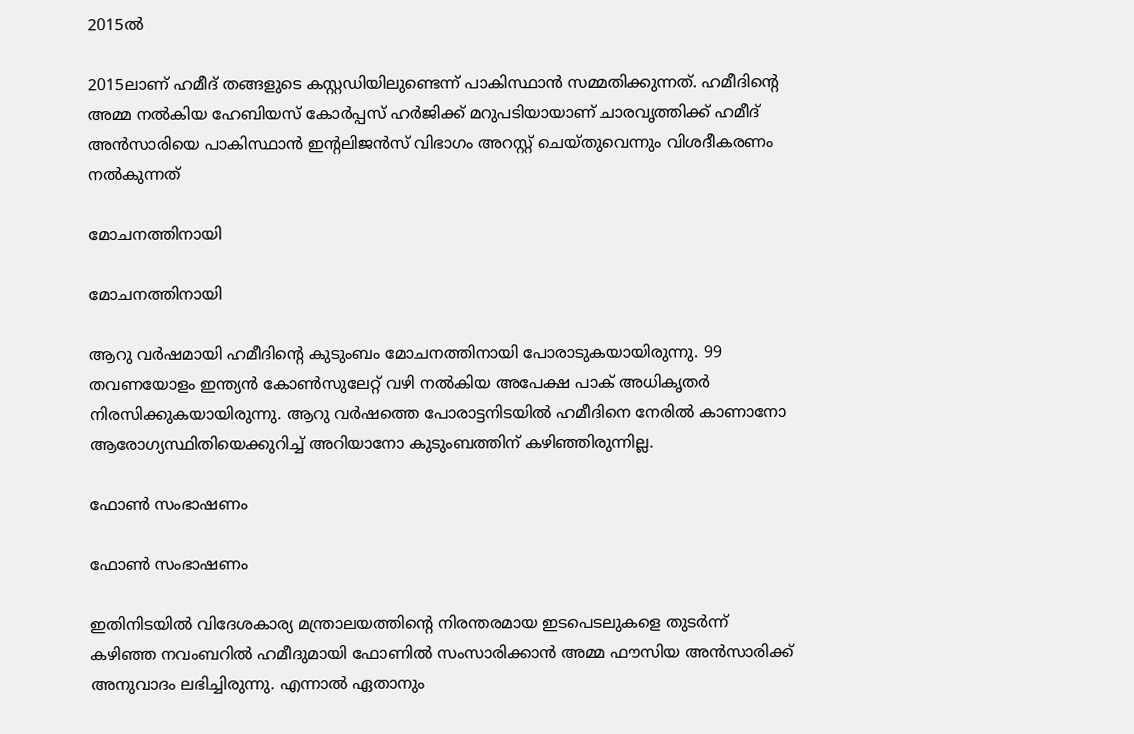2015ൽ

2015ലാണ് ഹമീദ് തങ്ങളുടെ കസ്റ്റഡിയിലുണ്ടെന്ന് പാകിസ്ഥാൻ സമ്മതിക്കുന്നത്. ഹമീദിന്റെ അമ്മ നൽകിയ ഹേബിയസ് കോർപ്പസ് ഹർജിക്ക് മറുപടിയായാണ് ചാരവൃത്തിക്ക് ഹമീദ് അൻസാരിയെ പാകിസ്ഥാൻ ഇന്റലിജൻസ് വിഭാഗം അറസ്റ്റ് ചെയ്തുവെന്നും വിശദീകരണം നൽകുന്നത്

മോചനത്തിനായി

മോചനത്തിനായി

ആറു വർഷമായി ഹമീദിന്റെ കുടുംബം മോചനത്തിനായി പോരാടുകയായിരുന്നു. 99 തവണയോളം ഇന്ത്യൻ കോൺസുലേറ്റ് വഴി നൽകിയ അപേക്ഷ പാക് അധികൃതർ നിരസിക്കുകയായിരുന്നു. ആറു വർഷത്തെ പോരാട്ടനിടയിൽ ഹമീദിനെ നേരിൽ കാണാനോ ആരോഗ്യസ്ഥിതിയെക്കുറിച്ച് അറിയാനോ കുടുംബത്തിന് കഴിഞ്ഞിരുന്നില്ല.

ഫോൺ സംഭാഷണം

ഫോൺ സംഭാഷണം

ഇതിനിടയിൽ വിദേശകാര്യ മന്ത്രാലയത്തിന്റെ നിരന്തരമായ ഇടപെടലുകളെ തുടർന്ന് കഴിഞ്ഞ നവംബറിൽ ഹമീദുമായി ഫോണിൽ സംസാരിക്കാൻ അമ്മ ഫൗസിയ അൻസാരിക്ക് അനുവാദം ലഭിച്ചിരുന്നു. എന്നാൽ ഏതാനും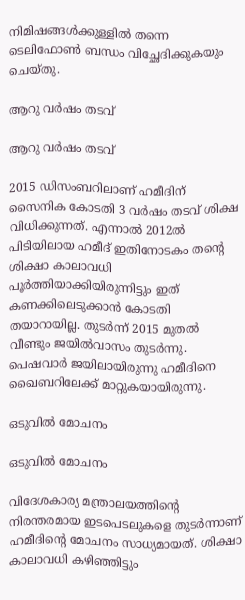നിമിഷങ്ങൾക്കുള്ളിൽ തന്നെ ടെലിഫോൺ ബന്ധം വിച്ഛേദിക്കുകയും ചെയ്തു.

ആറു വർഷം തടവ്

ആറു വർഷം തടവ്

2015 ഡിസംബറിലാണ് ഹമീദിന് സൈനിക കോടതി 3 വർഷം തടവ് ശിക്ഷ വിധിക്കുന്നത്. എന്നാൽ 2012ൽ പിടിയിലായ ഹമീദ് ഇതിനോടകം തന്റെ ശിക്ഷാ കാലാവധി പൂർത്തിയാക്കിയിരുന്നിട്ടും ഇത് കണക്കിലെടുക്കാൻ കോടതി തയാറായില്ല. തുടർന്ന് 2015 മുതൽ വീണ്ടും ജയിൽവാസം തുടർന്നു. പെഷവാർ ജയിലായിരുന്നു ഹമീദിനെ ഖൈബറിലേക്ക് മാറ്റുകയായിരുന്നു.

ഒടുവിൽ മോചനം

ഒടുവിൽ മോചനം

വിദേശകാര്യ മന്ത്രാലയത്തിന്റെ നിരന്തരമായ ഇടപെടലുകളെ തുടർന്നാണ് ഹമീദിന്റെ മോചനം സാധ്യമായത്. ശിക്ഷാ കാലാവധി കഴിഞ്ഞിട്ടും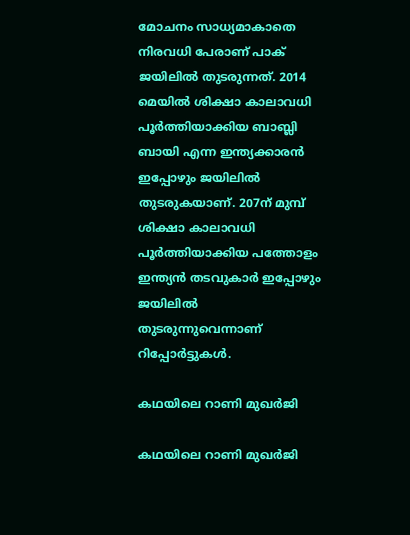മോചനം സാധ്യമാകാതെ നിരവധി പേരാണ് പാക് ജയിലിൽ തുടരുന്നത്. 2014 മെയിൽ ശിക്ഷാ കാലാവധി പൂർത്തിയാക്കിയ ബാബ്ലി ബായി എന്ന ഇന്ത്യക്കാരൻ ഇപ്പോഴും ജയിലിൽ തുടരുകയാണ്. 207ന് മുമ്പ് ശിക്ഷാ കാലാവധി പൂർത്തിയാക്കിയ പത്തോളം ഇന്ത്യൻ തടവുകാർ ഇപ്പോഴും ജയിലിൽ തുടരുന്നുവെന്നാണ് റിപ്പോർട്ടുകൾ.

കഥയിലെ റാണി മുഖർജി

കഥയിലെ റാണി മുഖർജി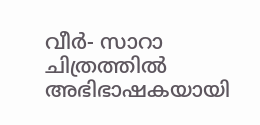വീർ- സാറാ ചിത്രത്തിൽ അഭിഭാഷകയായി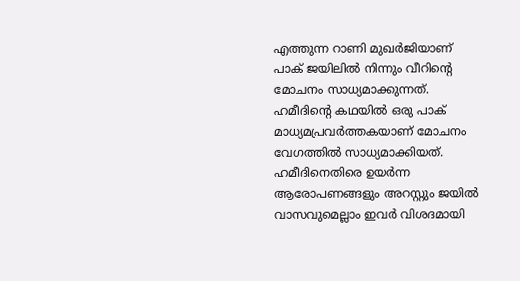എത്തുന്ന റാണി മുഖർജിയാണ് പാക് ജയിലിൽ നിന്നും വീറിന്റെ മോചനം സാധ്യമാക്കുന്നത്. ഹമീദിന്റെ കഥയിൽ ഒരു പാക് മാധ്യമപ്രവർത്തകയാണ് മോചനം വേഗത്തിൽ സാധ്യമാക്കിയത്. ഹമീദിനെതിരെ ഉയർന്ന ആരോപണങ്ങളും അറസ്റ്റും ജയിൽ വാസവുമെല്ലാം ഇവർ വിശദമായി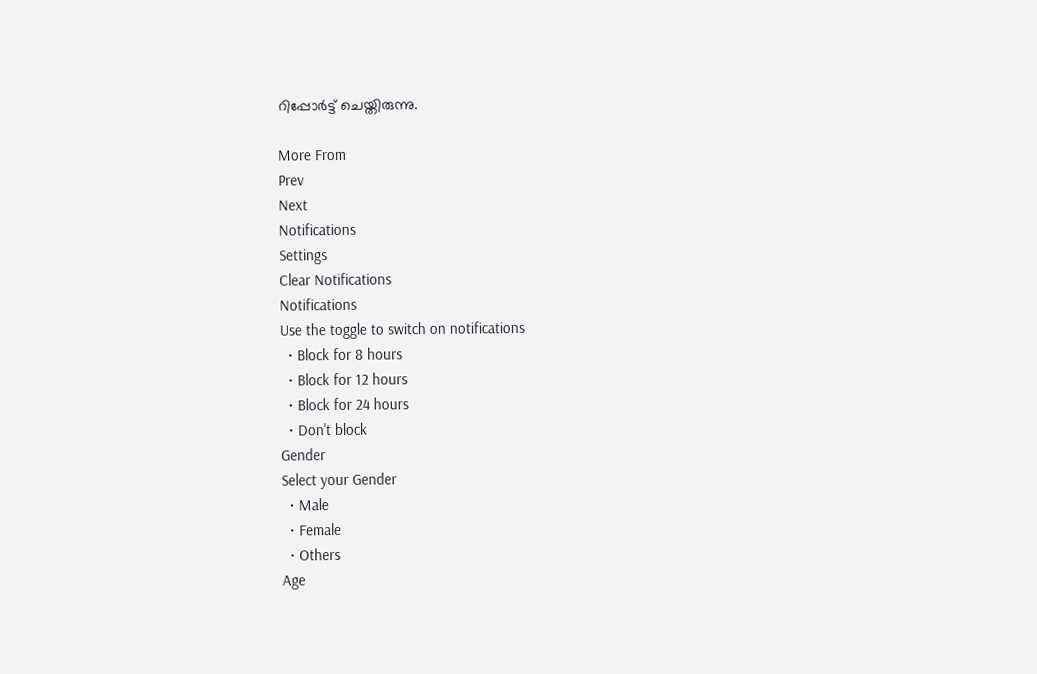റിപ്പോർട്ട് ചെയ്തിരുന്നു.

More From
Prev
Next
Notifications
Settings
Clear Notifications
Notifications
Use the toggle to switch on notifications
  • Block for 8 hours
  • Block for 12 hours
  • Block for 24 hours
  • Don't block
Gender
Select your Gender
  • Male
  • Female
  • Others
Age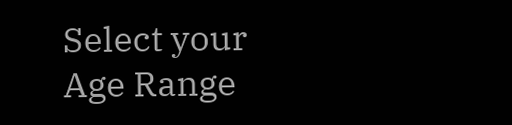Select your Age Range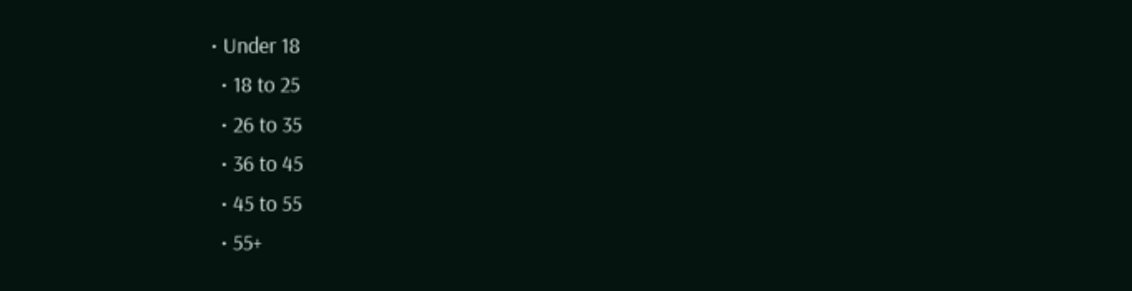• Under 18
  • 18 to 25
  • 26 to 35
  • 36 to 45
  • 45 to 55
  • 55+